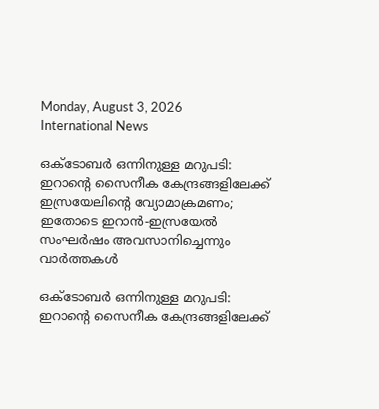Monday, August 3, 2026
International News

ഒക്ടോബര്‍ ഒന്നിനുള്ള മറുപടി: ഇറാന്റെ സൈനീക കേന്ദ്രങ്ങളിലേക്ക് ഇസ്രയേലിന്റെ വ്യോമാക്രമണം; ഇതോടെ ഇറാന്‍-ഇസ്രയേല്‍ സംഘര്‍ഷം അവസാനിച്ചെന്നും വാര്‍ത്തകള്‍

ഒക്ടോബര്‍ ഒന്നിനുള്ള മറുപടി: ഇറാന്റെ സൈനീക കേന്ദ്രങ്ങളിലേക്ക്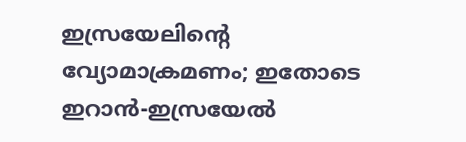ഇസ്രയേലിന്റെ വ്യോമാക്രമണം; ഇതോടെ ഇറാന്‍-ഇസ്രയേല്‍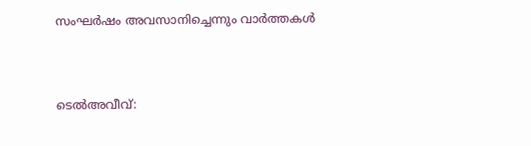സംഘര്‍ഷം അവസാനിച്ചെന്നും വാര്‍ത്തകള്‍



ടെല്‍അവീവ്: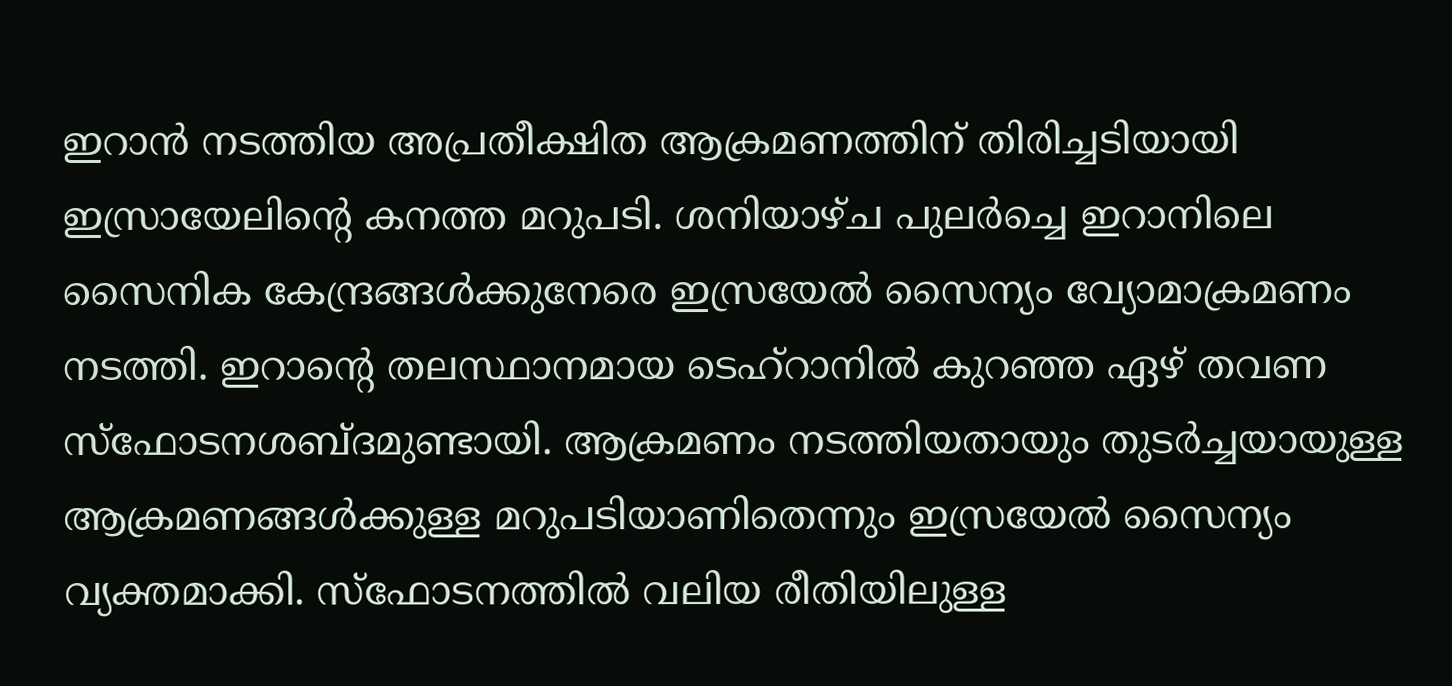ഇറാന്‍ നടത്തിയ അപ്രതീക്ഷിത ആക്രമണത്തിന് തിരിച്ചടിയായി ഇസ്രായേലിന്റെ കനത്ത മറുപടി. ശനിയാഴ്ച പുലര്‍ച്ചെ ഇറാനിലെ സൈനിക കേന്ദ്രങ്ങള്‍ക്കുനേരെ ഇസ്രയേല്‍ സൈന്യം വ്യോമാക്രമണം നടത്തി. ഇറാന്റെ തലസ്ഥാനമായ ടെഹ്‌റാനില്‍ കുറഞ്ഞ ഏഴ് തവണ സ്‌ഫോടനശബ്ദമുണ്ടായി. ആക്രമണം നടത്തിയതായും തുടര്‍ച്ചയായുള്ള ആക്രമണങ്ങള്‍ക്കുള്ള മറുപടിയാണിതെന്നും ഇസ്രയേല്‍ സൈന്യം വ്യക്തമാക്കി. സ്‌ഫോടനത്തില്‍ വലിയ രീതിയിലുള്ള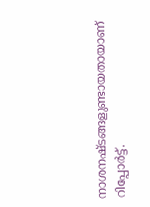നാശനഷ്ടങ്ങളുണ്ടായതായാണ് റിപ്പോര്‍ട്ട്.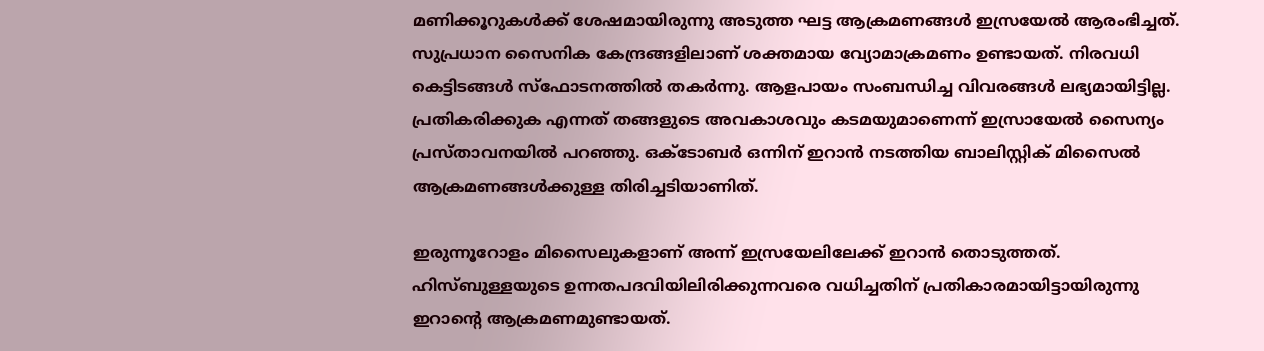മണിക്കൂറുകള്‍ക്ക് ശേഷമായിരുന്നു അടുത്ത ഘട്ട ആക്രമണങ്ങള്‍ ഇസ്രയേല്‍ ആരംഭിച്ചത്. സുപ്രധാന സൈനിക കേന്ദ്രങ്ങളിലാണ് ശക്തമായ വ്യോമാക്രമണം ഉണ്ടായത്. നിരവധി കെട്ടിടങ്ങള്‍ സ്‌ഫോടനത്തില്‍ തകര്‍ന്നു. ആളപായം സംബന്ധിച്ച വിവരങ്ങള്‍ ലഭ്യമായിട്ടില്ല. പ്രതികരിക്കുക എന്നത് തങ്ങളുടെ അവകാശവും കടമയുമാണെന്ന് ഇസ്രായേല്‍ സൈന്യം പ്രസ്താവനയില്‍ പറഞ്ഞു. ഒക്ടോബര്‍ ഒന്നിന് ഇറാന്‍ നടത്തിയ ബാലിസ്റ്റിക് മിസൈല്‍ ആക്രമണങ്ങള്‍ക്കുള്ള തിരിച്ചടിയാണിത്.

ഇരുന്നൂറോളം മിസൈലുകളാണ് അന്ന് ഇസ്രയേലിലേക്ക് ഇറാന്‍ തൊടുത്തത്. ഹിസ്ബുള്ളയുടെ ഉന്നതപദവിയിലിരിക്കുന്നവരെ വധിച്ചതിന് പ്രതികാരമായിട്ടായിരുന്നു ഇറാന്റെ ആക്രമണമുണ്ടായത്.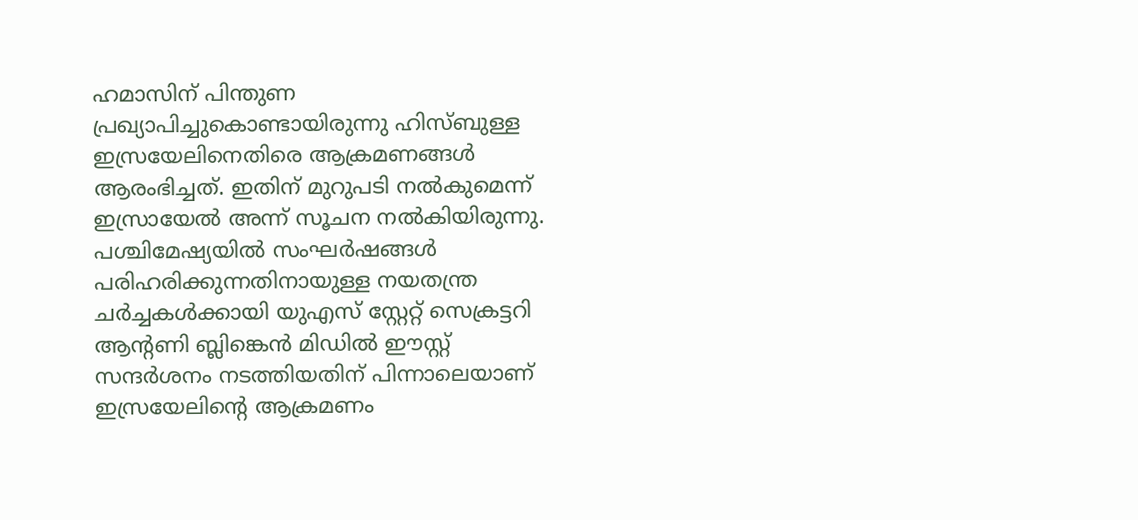ഹമാസിന് പിന്തുണ പ്രഖ്യാപിച്ചുകൊണ്ടായിരുന്നു ഹിസ്ബുള്ള ഇസ്രയേലിനെതിരെ ആക്രമണങ്ങള്‍ ആരംഭിച്ചത്. ഇതിന് മുറുപടി നല്‍കുമെന്ന് ഇസ്രായേല്‍ അന്ന് സൂചന നല്‍കിയിരുന്നു. പശ്ചിമേഷ്യയില്‍ സംഘര്‍ഷങ്ങള്‍ പരിഹരിക്കുന്നതിനായുള്ള നയതന്ത്ര ചര്‍ച്ചകള്‍ക്കായി യുഎസ് സ്റ്റേറ്റ് സെക്രട്ടറി ആന്റണി ബ്ലിങ്കെന്‍ മിഡില്‍ ഈസ്റ്റ് സന്ദര്‍ശനം നടത്തിയതിന് പിന്നാലെയാണ് ഇസ്രയേലിന്റെ ആക്രമണം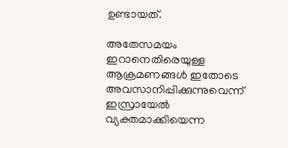ഉണ്ടായത്.

അതേസമയം ഇറാനെതിരെയുള്ള ആക്രമണങ്ങള്‍ ഇതോടെ അവസാനിപ്പിക്കുന്നുവെന്ന് ഇസ്രായേല്‍ വ്യക്തമാക്കിയെന്ന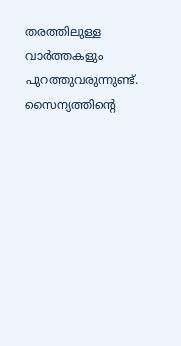തരത്തിലുള്ള വാര്‍ത്തകളും പുറത്തുവരുന്നുണ്ട്. സൈന്യത്തിന്റെ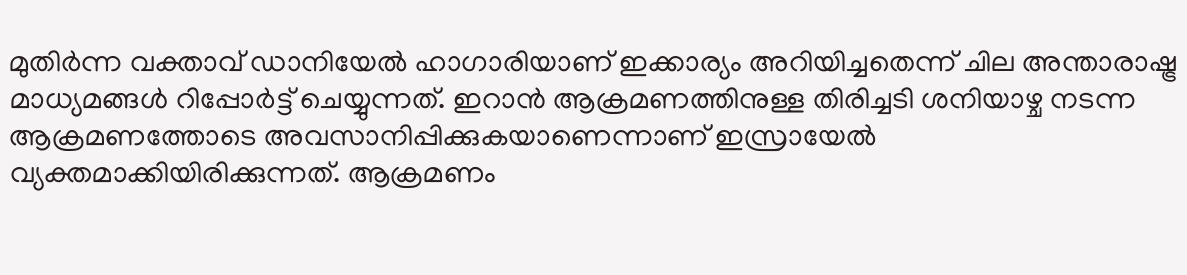മുതിര്‍ന്ന വക്താവ് ഡാനിയേല്‍ ഹാഗാരിയാണ് ഇക്കാര്യം അറിയിച്ചതെന്ന് ചില അന്താരാഷ്ട്ര മാധ്യമങ്ങള്‍ റിപ്പോര്‍ട്ട് ചെയ്യുന്നത്. ഇറാന്‍ ആക്രമണത്തിനുള്ള തിരിച്ചടി ശനിയാഴ്ച നടന്ന ആക്രമണത്തോടെ അവസാനിപ്പിക്കുകയാണെന്നാണ് ഇസ്രായേല്‍ വ്യക്തമാക്കിയിരിക്കുന്നത്. ആക്രമണം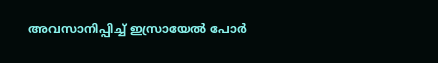അവസാനിപ്പിച്ച് ഇസ്രായേല്‍ പോര്‍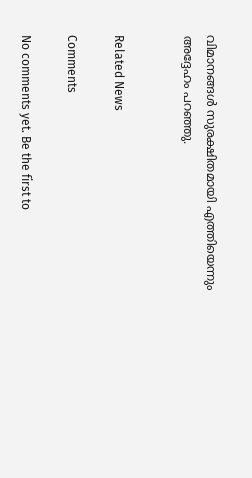വിമാനങ്ങള്‍ സുരക്ഷിതമായി എത്തിയെന്നും അദ്ദേഹം പറഞ്ഞു.


Related News

Comments

No comments yet. Be the first to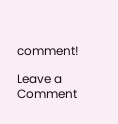comment!

Leave a Comment